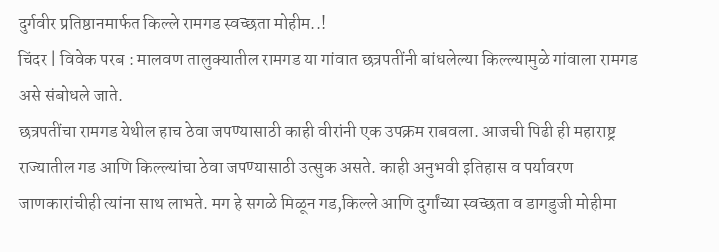दुर्गवीर प्रतिष्ठानमार्फत किल्ले रामगड स्वच्छता मोहीम..!
चिंदर | विवेक परब : मालवण तालुक्यातील रामगड या गांवात छत्रपतींनी बांधलेल्या किल्ल्यामुळे गांवाला रामगड असे संबोधले जाते.
छत्रपतींचा रामगड येथील हाच ठेवा जपण्यासाठी काही वीरांनी एक उपक्रम राबवला. आजची पिढी ही महाराष्ट्र राज्यातील गड आणि किल्ल्यांचा ठेवा जपण्यासाठी उत्सुक असते. काही अनुभवी इतिहास व पर्यावरण जाणकारांचीही त्यांना साथ लाभते. मग हे सगळे मिळून गड,किल्ले आणि दुर्गांच्या स्वच्छता व डागडुजी मोहीमा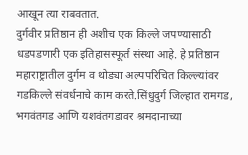आखून त्या राबवतात.
दुर्गवीर प्रतिष्ठान ही अशीच एक किल्ले जपण्यासाठी धडपडणारी एक इतिहासस्फूर्त संस्था आहे. हे प्रतिष्ठान महाराष्ट्रातील दुर्गम व थोड्या अल्पपरिचित किल्ल्यांवर गडकिल्ले संवर्धनाचे काम करते.सिंधुदुर्ग जिल्हात रामगड, भगवंतगड आणि यशवंतगडावर श्रमदानाच्या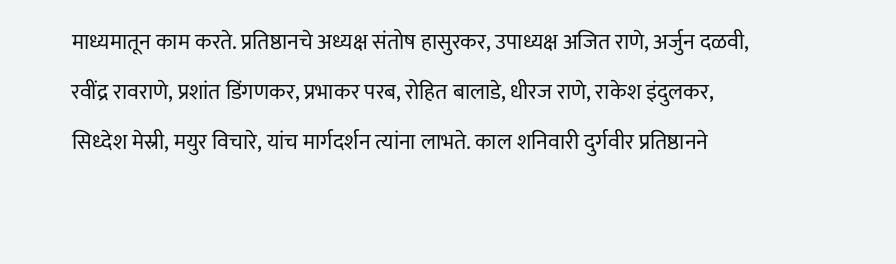माध्यमातून काम करते. प्रतिष्ठानचे अध्यक्ष संतोष हासुरकर, उपाध्यक्ष अजित राणे, अर्जुन दळवी, रवींद्र रावराणे, प्रशांत डिंगणकर, प्रभाकर परब, रोहित बालाडे, धीरज राणे, राकेश इंदुलकर, सिध्देश मेस्री, मयुर विचारे, यांच मार्गदर्शन त्यांना लाभते. काल शनिवारी दुर्गवीर प्रतिष्ठानने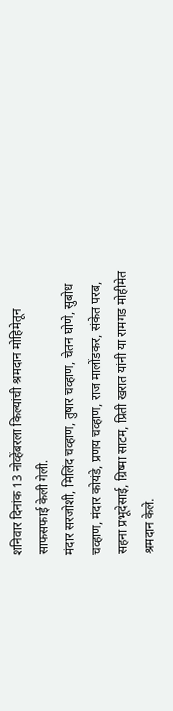शनिवार दिनांक 13 नोव्हेंबरला किल्यांची श्रमदान मोहिमेतून साफसफाई केली गेली.
मंदार सरजोशी, मिलिंद चव्हाण, तुषार चव्हाण, चेतन घोणे, सुबोध चव्हाण, मंदार कोयंडे, प्रणय चव्हाण, राज मालोंडकर, संकेत परब, सहना प्रभूदेसाई, ग्रिष्मा साटम, प्रिती खरात यांनी या रामगड मोहीमेत श्रमदान केले.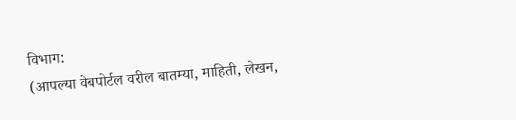विभाग:
(आपल्या वेबपोर्टल वरील बातम्या, माहिती, लेखन,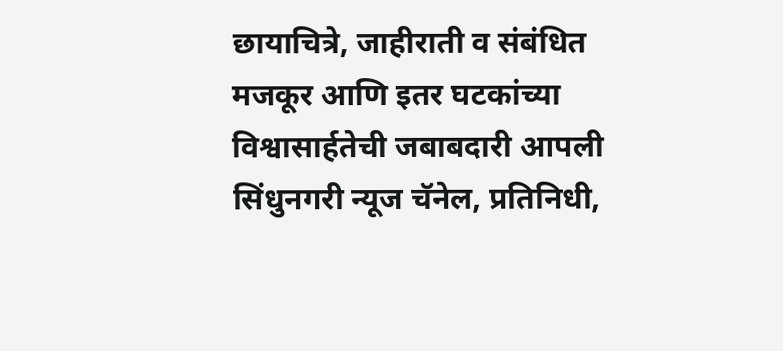छायाचित्रे, जाहीराती व संबंधित मजकूर आणि इतर घटकांच्या विश्वासार्हतेची जबाबदारी आपली सिंधुनगरी न्यूज चॅनेल, प्रतिनिधी,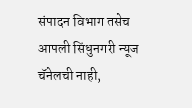संपादन विभाग तसेच आपली सिंधुनगरी न्यूज चॅनेलची नाही,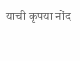याची कृपया नोंद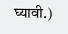घ्यावी.)